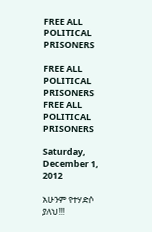FREE ALL POLITICAL PRISONERS

FREE ALL POLITICAL PRISONERS
FREE ALL POLITICAL PRISONERS

Saturday, December 1, 2012

አሁንም የተሃድሶ ያለህ!!!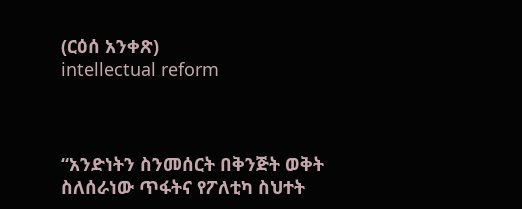(ርዕሰ አንቀጽ)
intellectual reform



“አንድነትን ስንመሰርት በቅንጅት ወቅት ስለሰራነው ጥፋትና የፖለቲካ ስህተት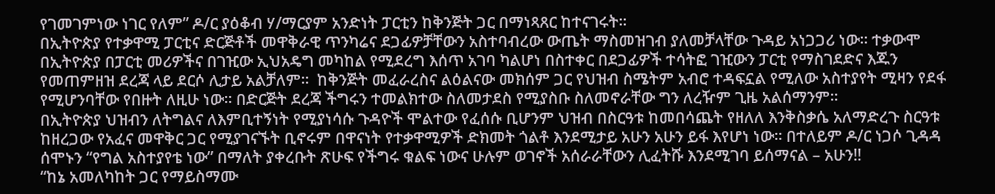የገመገምነው ነገር የለም” ዶ/ር ያዕቆብ ሃ/ማርያም አንድነት ፓርቲን ከቅንጅት ጋር በማነጻጸር ከተናገሩት፡፡
በኢትዮጵያ የተቃዋሚ ፓርቲና ድርጅቶች መዋቅራዊ ጥንካሬና ደጋፊዎቻቸውን አስተባብረው ውጤት ማስመዝገብ ያለመቻላቸው ጉዳይ አነጋጋሪ ነው። ተቃውሞ በኢትዮጵያ በፓርቲ መሪዎችና በገዢው ኢህአዴግ መካከል የሚደረግ እሰጥ አገባ ካልሆነ በስተቀር በደጋፊዎች ተሳትፎ ገዢውን ፓርቲ የማስገደድና እጁን የመጠምዘዝ ደረጃ ላይ ደርሶ ሊታይ አልቻለም።  ከቅንጅት መፈራረስና ልዕልናው መክሰም ጋር የህዝብ ስሜትም አብሮ ተዳፍኗል የሚለው አስተያየት ሚዛን የደፋ የሚሆንባቸው የበዙት ለዚሁ ነው። በድርጅት ደረጃ ችግሩን ተመልክተው ስለመታደስ የሚያስቡ ስለመኖራቸው ግን ለረዥም ጊዜ አልሰማንም።
በኢትዮጵያ ህዝብን ለትግልና ለእምቢተኝነት የሚያነሳሱ ጉዳዮች ሞልተው የፈሰሱ ቢሆንም ህዝብ በስርዓቱ ከመበሳጨት የዘለለ እንቅስቃሴ አለማድረጉ ስርዓቱ ከዘረጋው የአፈና መዋቅር ጋር የሚያገናኙት ቢኖሩም በዋናነት የተቃዋሚዎች ድክመት ጎልቶ እንደሚታይ አሁን አሁን ይፋ እየሆነ ነው። በተለይም ዶ/ር ነጋሶ ጊዳዳ ሰሞኑን “የግል አስተያየቴ ነው” በማለት ያቀረቡት ጽሁፍ የችግሩ ቁልፍ ነውና ሁሉም ወገኖች አሰራራቸውን ሊፈትሹ እንደሚገባ ይሰማናል – አሁን!!
“ከኔ አመለካከት ጋር የማይስማሙ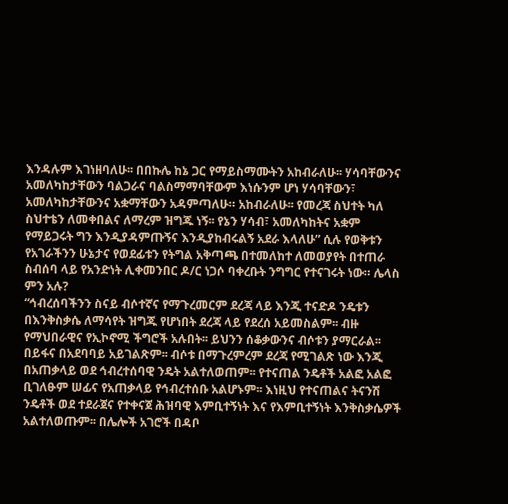እንዳሉም እገነዘባለሁ፡፡ በበኩሌ ከኔ ጋር የማይስማሙትን አከብራለሁ፡፡ ሃሳባቸውንና አመለካከታቸውን ባልጋራና ባልስማማባቸውም እነሱንም ሆነ ሃሳባቸውን፣ አመለካከታቸውንና አቋማቸውን አዳምጣለሁ። አከብራለሁ፡፡ የመረጃ ስህተት ካለ ስህተቴን ለመቀበልና ለማረም ዝግጁ ነኝ፡፡ የኔን ሃሳብ፣ አመለካከትና አቋም የማይጋሩት ግን እንዲያዳምጡኝና እንዲያከብሩልኝ አደራ እላለሁ” ሲሉ የወቅቱን የአገራችንን ሁኔታና የወደፊቱን የትግል አቅጣጫ በተመለከተ ለመወያየት በተጠራ ስብሰባ ላይ የአንድነት ሊቀመንበር ዶ/ር ነጋሶ ባቀረቡት ንግግር የተናገሩት ነው። ሌላስ ምን አሉ?
“ኅብረሰባችንን ስናይ ብሶተኛና የማጉረመርም ደረጃ ላይ እንጂ ተናድዶ ንዴቱን በእንቅስቃሴ ለማሳየት ዝግጁ የሆነበት ደረጃ ላይ የደረሰ አይመስልም፡፡ ብዙ የማህበራዊና የኢኮኖሚ ችግሮች አሉበት፡፡ ይህንን ሰቆቃውንና ብሶቱን ያማርራል፡፡ በይፋና በአደባባይ አይገልጽም፡፡ ብሶቱ በማጉረምረም ደረጃ የሚገልጽ ነው እንጂ በአጠቃላይ ወደ ኅብረተሰባዊ ንዴት አልተለወጠም፡፡ የተናጠል ንዴቶች አልፎ አልፎ ቢገለፁም ሠፊና የአጠቃላይ የኅብረተሰቡ አልሆኑም፡፡ እነዚህ የተናጠልና ትናንሽ ንዴቶች ወደ ተደራጀና የተቀናጀ ሕዝባዊ እምቢተኝነት እና የእምቢተኝነት እንቅስቃሴዎች አልተለወጡም፡፡ በሌሎች አገሮች በዳቦ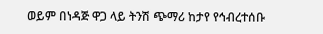ወይም በነዳጅ ዋጋ ላይ ትንሽ ጭማሪ ከታየ የኅብረተሰቡ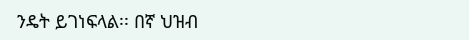ንዴት ይገነፍላል፡፡ በኛ ህዝብ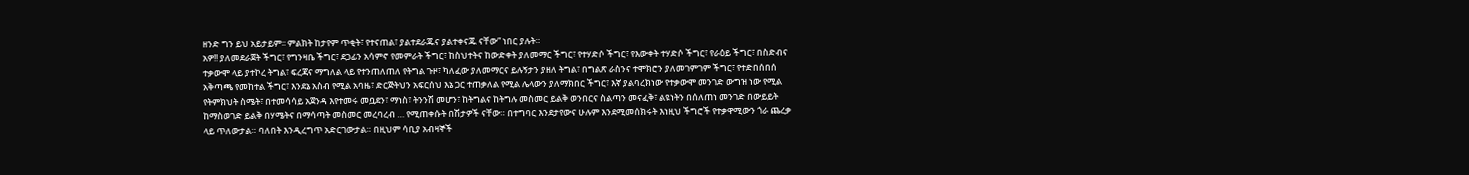ዘንድ ግን ይህ አይታይም፡፡ ምልክት ከታየም ጥቂት፣ የተናጠል፣ ያልተደራጁና ያልተቀናጁ ናቸው” ነበር ያሉት።
አዎ!! ያለመደራጀት ችግር፣ የግንዛቤ ችግር፣ ደጋፊን አሳምኖ የመምራት ችግር፣ ከስህተትና ከውድቀት ያለመማር ችግር፣ የተሃድሶ ችግር፣ የእውቀት ተሃድሶ ችግር፣ የራዕይ ችግር፣ በስድብና ተቃውሞ ላይ ያተኮረ ትግል፣ ፍረጃና ማግለል ላይ የተንጠለጠለ የትግል ጉዞ፣ ካለፈው ያለመማርና ይሉኝታን ያዘለ ትግል፣ በግልጽ ራስንና ተሞክሮን ያለመገምገም ችግር፣ የተድበሰበሰ አቅጣጫ የመከተል ችግር፣ እንደኔ አስብ የሚል አባዜ፣ ድርጅትህን አፍርሰህ እኔ ጋር ተጠቃለል የሚል ሌላውን ያለማክበር ችግር፣ እኛ ያልባረክነው የተቃውሞ መንገድ ውግዝ ነው የሚል የትምክህት ስሜት፣ በተመሳሳይ አጀንዳ እየተመሩ መቧደን፣ ማነስ፣ ትንንሽ መሆን፣ ከትግልና ከትግሉ መስመር ይልቅ ወንበርና ስልጣን መናፈቅ፣ ልዩነትን በሰለጠነ መንገድ በውይይት ከማስወገድ ይልቅ በሃሜትና በማሳጣት መስመር መረባረብ … የሚጠቀሱት በሽታዎች ናቸው። በተግባር እንደታየውና ሁሉም እንደሚመሰክሩት እነዚህ ችግሮች የተቃዋሚውን ጎራ ጨረቃ ላይ ጥለውታል። ባለበት እንዲረግጥ አድርገውታል። በዚህም ሳቢያ አብዛኞች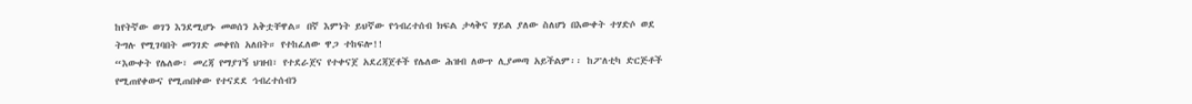ከየትኛው ወገን እንደሚሆኑ መወሰን አቅቷቸዋል። በኛ እምነት ይህኛው የኅብረተሰብ ክፍል ታላቅና ሃይል ያለው ስለሆነ በእውቀት ተሃድሶ ወደ ትግሉ የሚገባበት መንገድ መቀየስ አለበት። የተከፈለው ዋጋ ተከፍሎ!!
“እውቀት የሌለው፣ መረጃ የማያገኝ ህዝብ፣ የተደራጀና የተቀናጀ አደረጃጀቶች የሌለው ሕዝብ ለውጥ ሊያመጣ አይችልም፡፡ ከፖለቲካ ድርጅቶች የሚጠየቀውና የሚጠበቀው የተናደደ ኅብረተሰብን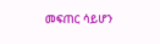መፍጠር ሳይሆን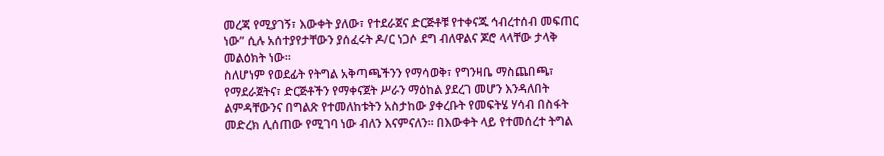መረጃ የሚያገኝ፣ እውቀት ያለው፣ የተደራጀና ድርጅቶቹ የተቀናጁ ኅብረተሰብ መፍጠር ነው” ሲሉ አሰተያየታቸውን ያሰፈሩት ዶ/ር ነጋሶ ደግ ብለዋልና ጆሮ ላላቸው ታላቅ መልዕክት ነው።
ስለሆነም የወደፊት የትግል አቅጣጫችንን የማሳወቅ፣ የግንዛቤ ማስጨበጫ፣ የማደራጀትና፣ ድርጅቶችን የማቀናጀት ሥራን ማዕከል ያደረገ መሆን እንዳለበት ልምዳቸውንና በግልጽ የተመለከቱትን አስታከው ያቀረቡት የመፍትሄ ሃሳብ በስፋት መድረክ ሊሰጠው የሚገባ ነው ብለን እናምናለን። በእውቀት ላይ የተመሰረተ ትግል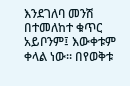እንደገለባ መንሽ በተመለከተ ቁጥር አይቦንም፤ እውቀቱም ቀላል ነው። በየወቅቱ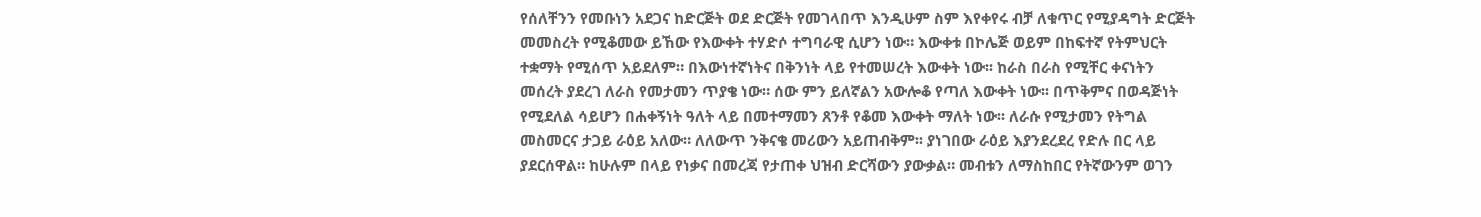የሰለቸንን የመቡነን አደጋና ከድርጅት ወደ ድርጅት የመገላበጥ እንዲሁም ስም እየቀየሩ ብቻ ለቁጥር የሚያዳግት ድርጅት መመስረት የሚቆመው ይኸው የእውቀት ተሃድሶ ተግባራዊ ሲሆን ነው። እውቀቱ በኮሌጅ ወይም በከፍተኛ የትምህርት ተቋማት የሚሰጥ አይደለም። በእውነተኛነትና በቅንነት ላይ የተመሠረት እውቀት ነው፡፡ ከራስ በራስ የሚቸር ቀናነትን መሰረት ያደረገ ለራስ የመታመን ጥያቄ ነው። ሰው ምን ይለኛልን አውሎቆ የጣለ እውቀት ነው፡፡ በጥቅምና በወዳጅነት የሚደለል ሳይሆን በሐቀኝነት ዓለት ላይ በመተማመን ጸንቶ የቆመ እውቀት ማለት ነው፡፡ ለራሱ የሚታመን የትግል መስመርና ታጋይ ራዕይ አለው። ለለውጥ ንቅናቄ መሪውን አይጠብቅም፡፡ ያነገበው ራዕይ እያንደረደረ የድሉ በር ላይ ያደርሰዋል። ከሁሉም በላይ የነቃና በመረጃ የታጠቀ ህዝብ ድርሻውን ያውቃል። መብቱን ለማስከበር የትኛውንም ወገን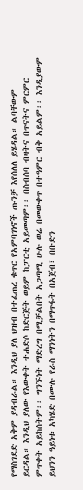የማስገደድ አቅም ያዳብራል። እንዲህ ያለ ህዝብ በተፈጠረ ቁጥር የአምባገነኖች ጡንቻ እየሰለለ ይሄዳል። ልባቸውም ይርዳል። እንዲህ ያለው የእውቀት ተሐድሶ ከድርጅት ወይም ከፓርቲ አይመጣም፡፡ በስብሰባ ብዛትና በጥናትና ምርምር ምጥቀት አይከሰትም፡፡ ግንኙነት ማድረግ በሚቻልበት አጋጣሚ ሁሉ ወሬ በመውቀጥ በተዓምር ብቅ አይልም፡፡ እንዲያውም ይህንን ዓይነቱ አካሄድ በሙሉ የራስ ማንነትን በማጥፋት በአጀብ፣ በቡድን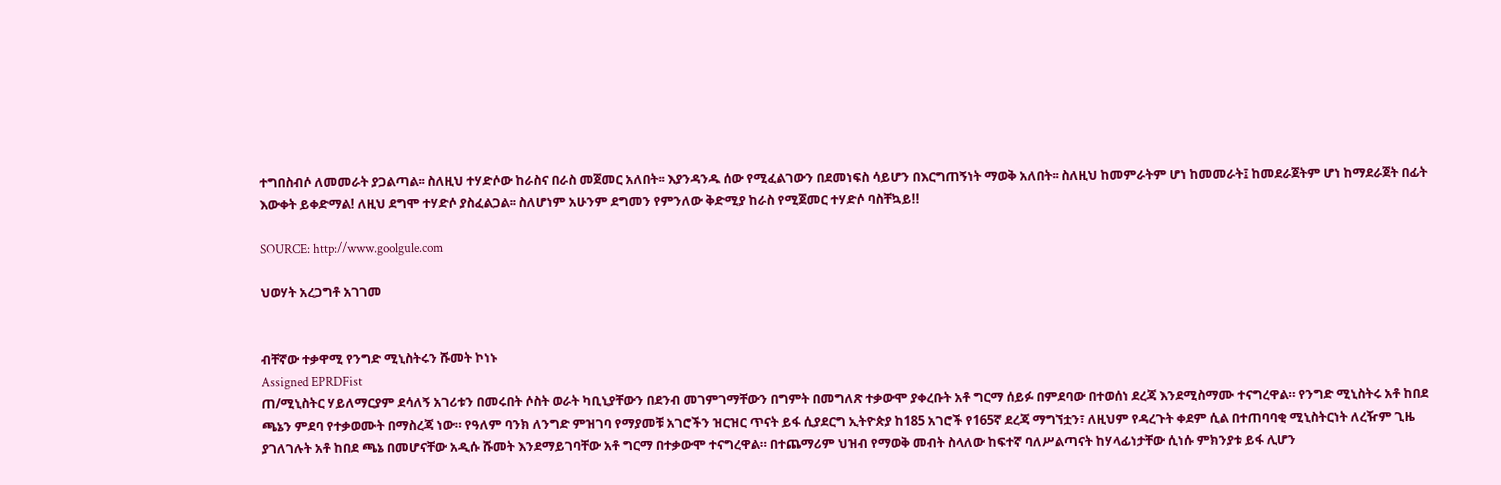ተግበስብሶ ለመመራት ያጋልጣል፡፡ ስለዚህ ተሃድሶው ከራስና በራስ መጀመር አለበት፡፡ እያንዳንዱ ሰው የሚፈልገውን በደመነፍስ ሳይሆን በእርግጠኝነት ማወቅ አለበት፡፡ ስለዚህ ከመምራትም ሆነ ከመመራት፤ ከመደራጀትም ሆነ ከማደራጀት በፊት እውቀት ይቀድማል! ለዚህ ደግሞ ተሃድሶ ያስፈልጋል፡፡ ስለሆነም አሁንም ደግመን የምንለው ቅድሚያ ከራስ የሚጀመር ተሃድሶ ባስቸኳይ!!

SOURCE: http://www.goolgule.com

ህወሃት አረጋግቶ አገገመ


ብቸኛው ተቃዋሚ የንግድ ሚኒስትሩን ሹመት ኮነኑ
Assigned EPRDFist
ጠ/ሚኒስትር ሃይለማርያም ደሳለኝ አገሪቱን በመሩበት ሶስት ወራት ካቢኒያቸውን በደንብ መገምገማቸውን በግምት በመግለጽ ተቃውሞ ያቀረቡት አቶ ግርማ ሰይፉ በምደባው በተወሰነ ደረጃ እንደሚስማሙ ተናግረዋል። የንግድ ሚኒስትሩ አቶ ከበደ ጫኔን ምደባ የተቃወሙት በማስረጃ ነው። የዓለም ባንክ ለንግድ ምዝገባ የማያመቹ አገሮችን ዝርዝር ጥናት ይፋ ሲያደርግ ኢትዮጵያ ከ185 አገሮች የ165ኛ ደረጃ ማግኘቷን፣ ለዚህም የዳረጉት ቀደም ሲል በተጠባባቂ ሚኒስትርነት ለረዥም ጊዜ ያገለገሉት አቶ ከበደ ጫኔ በመሆናቸው አዲሱ ሹመት እንደማይገባቸው አቶ ግርማ በተቃውሞ ተናግረዋል። በተጨማሪም ህዝብ የማወቅ መብት ስላለው ከፍተኛ ባለሥልጣናት ከሃላፊነታቸው ሲነሱ ምክንያቱ ይፋ ሊሆን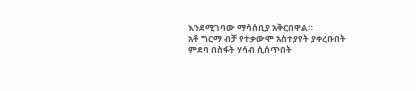እንደሚገባው ማሳሰቢያ አቅርበዋል።
አቶ ግርማ ብቻ የተቃውሞ አስተያየት ያቀረቡበት ምደባ በስፋት ሃሳብ ሲሰጥበት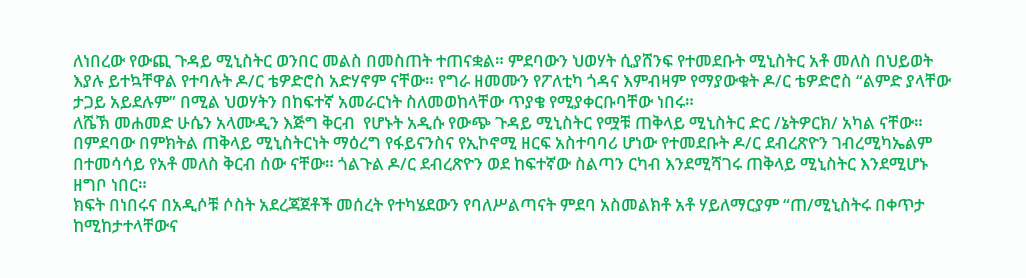ለነበረው የውጪ ጉዳይ ሚኒስትር ወንበር መልስ በመስጠት ተጠናቋል። ምደባውን ህወሃት ሲያሸንፍ የተመደቡት ሚኒስትር አቶ መለስ በህይወት እያሉ ይተኳቸዋል የተባሉት ዶ/ር ቴዎድሮስ አድሃኖም ናቸው። የግራ ዘመሙን የፖለቲካ ጎዳና እምብዛም የማያውቁት ዶ/ር ቴዎድሮስ “ልምድ ያላቸው ታጋይ አይደሉም” በሚል ህወሃትን በከፍተኛ አመራርነት ስለመወከላቸው ጥያቄ የሚያቀርቡባቸው ነበሩ።
ለሼኽ መሐመድ ሁሴን አላሙዲን እጅግ ቅርብ  የሆኑት አዲሱ የውጭ ጉዳይ ሚኒስትር የሟቹ ጠቅላይ ሚኒስትር ድር /ኔትዎርክ/ አካል ናቸው። በምደባው በምክትል ጠቅላይ ሚኒስትርነት ማዕረግ የፋይናንስና የኢኮኖሚ ዘርፍ አስተባባሪ ሆነው የተመደቡት ዶ/ር ደብረጽዮን ገብረሚካኤልም በተመሳሳይ የአቶ መለስ ቅርብ ሰው ናቸው። ጎልጉል ዶ/ር ደብረጽዮን ወደ ከፍተኛው ስልጣን ርካብ እንደሚሻገሩ ጠቅላይ ሚኒስትር እንደሚሆኑ ዘግቦ ነበር።
ክፍት በነበሩና በአዲሶቹ ሶስት አደረጃጀቶች መሰረት የተካሄደውን የባለሥልጣናት ምደባ አስመልክቶ አቶ ሃይለማርያም “ጠ/ሚኒስትሩ በቀጥታ ከሚከታተላቸውና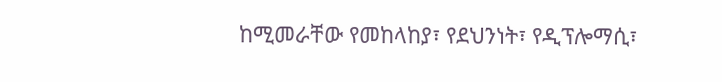ከሚመራቸው የመከላከያ፣ የደህንነት፣ የዲፕሎማሲ፣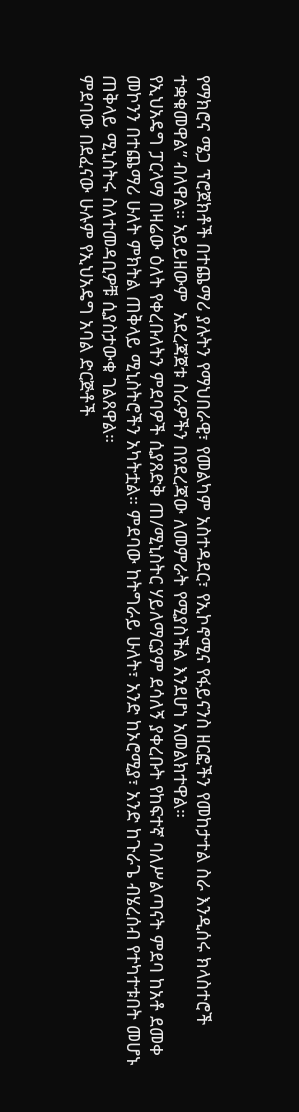የማክሮና ሜጋ ፕሮጀክቶች በተጨማሪ ያሉትን የማህበራዊ፣ የመልካም አስተዳደር፣ የኢኮኖሚና የፋይናንስ ዘርፎችን የመከታተል ስራ እንዲሰሩ ክላስተሮች ተቋቁመዋል” ብለዋል። አይይዘውም  አደረጃጀቱ ስራዎችን በየደረጃው ለመምራት የሚያስችል እንደሆነ አመልክተዋል።
የኢህአዴግ ፓርላማ በዛሬው ዕለት የቀረቡለትን ምደባዎች ሲያጸድቅ ጠ/ሚኒስትር ሃይለማርያም ደሳለኝ ያቀረቡት የከፍተኛ ባለሥልጣናት ምደባ ከአቶ ደመቀ መኮንን በተጨማሪ ሁለት ምክትል ጠቅላይ ሚኒስትሮችን አካትቷል። ምደባው ከትግራይ ሁለት፣ አንድ ከኦሮሚያ፣ አንድ ከጉራጌ ብሄረሰብ የተካተቱበት መሆኑ ጠቅላይ ሚኒስትሩ ስለተመዳቢዎቹ ሲያስታውቁ ገልጸዋል።
ምደባው በደፈናው ሁሉም የኢህአዴግ አባል ድርጅቶች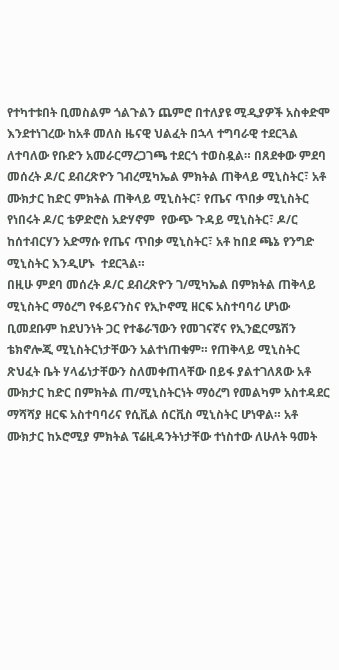የተካተቱበት ቢመስልም ጎልጉልን ጨምሮ በተለያዩ ሚዲያዎች አስቀድሞ እንደተነገረው ከአቶ መለስ ዜናዊ ህልፈት በኋላ ተግባራዊ ተደርጓል ለተባለው የቡድን አመራርማረጋገጫ ተደርጎ ተወስዷል። በጸደቀው ምደባ መሰረት ዶ/ር ደብረጽዮን ገብረሚካኤል ምክትል ጠቅላይ ሚኒስትር፣ አቶ ሙክታር ከድር ምክትል ጠቅላይ ሚኒስትር፣ የጤና ጥበቃ ሚኒስትር የነበሩት ዶ/ር ቴዎድሮስ አድሃኖም  የውጭ ጉዳይ ሚኒስትር፣ ዶ/ር ከሰተብርሃን አድማሱ የጤና ጥበቃ ሚኒስትር፣ አቶ ከበደ ጫኔ የንግድ ሚኒስትር እንዲሆኑ  ተደርጓል።
በዚሁ ምደባ መሰረት ዶ/ር ደብረጽዮን ገ/ሚካኤል በምክትል ጠቅላይ ሚኒስትር ማዕረግ የፋይናንስና የኢኮኖሚ ዘርፍ አስተባባሪ ሆነው ቢመደቡም ከደህንነት ጋር የተቆራኘውን የመገናኛና የኢንፎርሜሽን ቴክኖሎጂ ሚኒስትርነታቸውን አልተነጠቁም። የጠቅላይ ሚኒስትር ጽህፈት ቤት ሃላፊነታቸውን ስለመቀጠላቸው በይፋ ያልተገለጸው አቶ ሙክታር ከድር በምክትል ጠ/ሚኒስትርነት ማዕረግ የመልካም አስተዳደር ማሻሻያ ዘርፍ አስተባባሪና የሲቪል ሰርቪስ ሚኒስትር ሆነዋል። አቶ ሙክታር ከኦሮሚያ ምክትል ፕሬዚዳንትነታቸው ተነስተው ለሁለት ዓመት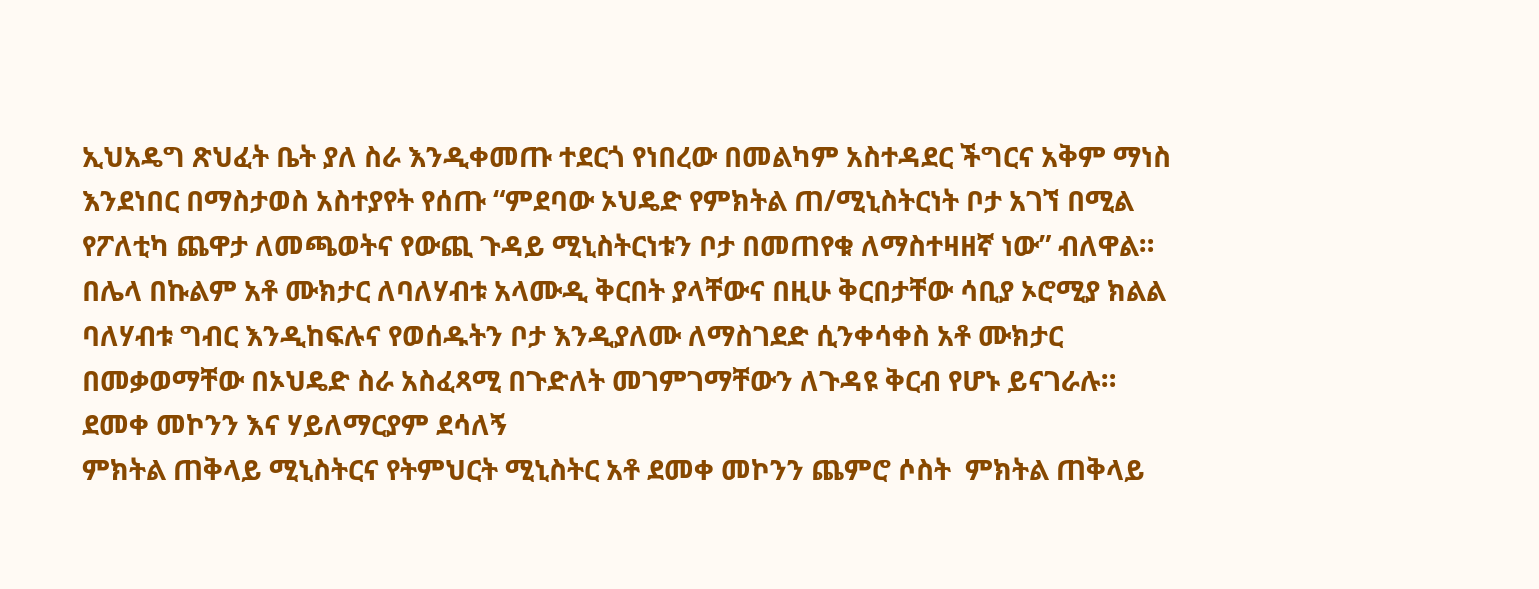ኢህአዴግ ጽህፈት ቤት ያለ ስራ እንዲቀመጡ ተደርጎ የነበረው በመልካም አስተዳደር ችግርና አቅም ማነስ እንደነበር በማስታወስ አስተያየት የሰጡ “ምደባው ኦህዴድ የምክትል ጠ/ሚኒስትርነት ቦታ አገኘ በሚል የፖለቲካ ጨዋታ ለመጫወትና የውጪ ጉዳይ ሚኒስትርነቱን ቦታ በመጠየቁ ለማስተዛዘኛ ነው” ብለዋል። በሌላ በኩልም አቶ ሙክታር ለባለሃብቱ አላሙዲ ቅርበት ያላቸውና በዚሁ ቅርበታቸው ሳቢያ ኦሮሚያ ክልል ባለሃብቱ ግብር እንዲከፍሉና የወሰዱትን ቦታ እንዲያለሙ ለማስገደድ ሲንቀሳቀስ አቶ ሙክታር በመቃወማቸው በኦህዴድ ስራ አስፈጻሚ በጉድለት መገምገማቸውን ለጉዳዩ ቅርብ የሆኑ ይናገራሉ።
ደመቀ መኮንን እና ሃይለማርያም ደሳለኝ
ምክትል ጠቅላይ ሚኒስትርና የትምህርት ሚኒስትር አቶ ደመቀ መኮንን ጨምሮ ሶስት  ምክትል ጠቅላይ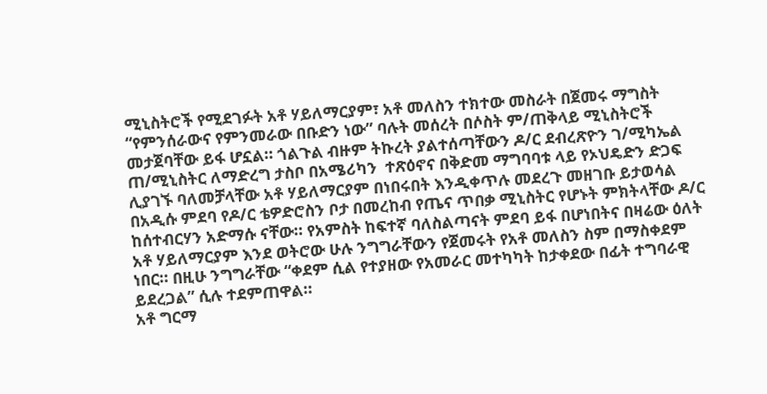ሚኒስትሮች የሚደገፉት አቶ ሃይለማርያም፣ አቶ መለስን ተክተው መስራት በጀመሩ ማግስት “የምንሰራውና የምንመራው በቡድን ነው” ባሉት መሰረት በሶስት ም/ጠቅላይ ሚኒስትሮች መታጀባቸው ይፋ ሆኗል። ጎልጉል ብዙም ትኩረት ያልተሰጣቸውን ዶ/ር ደብረጽዮን ገ/ሚካኤል ጠ/ሚኒስትር ለማድረግ ታስቦ በአሜሪካን  ተጽዕኖና በቅድመ ማግባባቱ ላይ የኦህዴድን ድጋፍ ሊያገኙ ባለመቻላቸው አቶ ሃይለማርያም በነበሩበት እንዲቀጥሉ መደረጉ መዘገቡ ይታወሳል
በአዲሱ ምደባ የዶ/ር ቴዎድሮስን ቦታ በመረከብ የጤና ጥበቃ ሚኒስትር የሆኑት ምክትላቸው ዶ/ር ከሰተብርሃን አድማሱ ናቸው። የአምስት ከፍተኛ ባለስልጣናት ምደባ ይፋ በሆነበትና በዛሬው ዕለት አቶ ሃይለማርያም እንደ ወትሮው ሁሉ ንግግራቸውን የጀመሩት የአቶ መለስን ስም በማስቀደም ነበር። በዚሁ ንግግራቸው “ቀደም ሲል የተያዘው የአመራር መተካካት ከታቀደው በፊት ተግባራዊ ይደረጋል” ሲሉ ተደምጠዋል።
አቶ ግርማ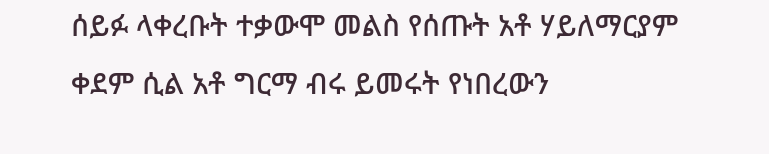ሰይፉ ላቀረቡት ተቃውሞ መልስ የሰጡት አቶ ሃይለማርያም ቀደም ሲል አቶ ግርማ ብሩ ይመሩት የነበረውን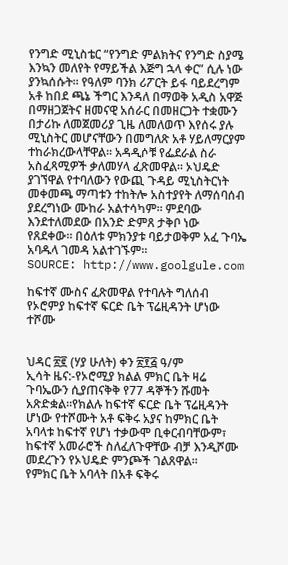የንግድ ሚኒስቴር “የንግድ ምልክትና የንግድ ስያሜ እንኳን መለየት የማይችል እጅግ ኋላ ቀር” ሲሉ ነው ያንኳሰሱት። የዓለም ባንክ ሪፖርት ይፋ ባይደረግም አቶ ከበደ ጫኔ ችግር እንዳለ በማወቅ አዲስ አዋጅ በማዘጋጀትና ዘመናዊ አሰራር በመዘርጋት ተቋሙን በታሪኩ ለመጀመሪያ ጊዜ ለመለወጥ እየሰሩ ያሉ ሚኒስትር መሆናቸውን በመግለጽ አቶ ሃይለማርያም ተከራክረውላቸዋል። አዳዲሶቹ የፌደራል ስራ አስፈጻሚዎች ቃለመሃላ ፈጽመዋል። ኦህዴድ ያገኘዋል የተባለውን የውጪ ጉዳይ ሚኒስትርነት መቀመጫ ማጣቱን ተከትሎ አስተያየት ለማሰባሰብ ያደረግነው ሙከራ አልተሳካም። ምደባው እንደተለመደው በአንድ ድምጸ ታቅቦ ነው የጸደቀው። በዕለቱ ምክንያቱ ባይታወቅም አፈ ጉባኤ አባዱላ ገመዳ አልተገኙም።
SOURCE: http://www.goolgule.com

ከፍተኛ ሙስና ፈጽመዋል የተባሉት ግለሰብ የኦሮምያ ከፍተኛ ፍርድ ቤት ፕሬዚዳንት ሆነው ተሾሙ


ህዳር ፳፪ (ሃያ ሁለት) ቀን ፳፻፭ ዓ/ም
ኢሳት ዜና:-የኦሮሚያ ክልል ምክር ቤት ዛሬ ጉባኤውን ሲያጠናቅቅ የ77 ዳኞችን ሹመት አጽድቋል።የክልሉ ከፍተኛ ፍርድ ቤት ፕሬዚዳንት ሆነው የተሾሙት አቶ ፍቅሩ አያና ከምክር ቤት አባላቱ ከፍተኛ የሆነ ተቃውሞ ቢቀርብባቸውም፣ ከፍተኛ አመራሮች ስለፈለጉዋቸው ብቻ እንዲሾሙ መደረጉን የኦህዴድ ምንጮች ገልጸዋል።
የምክር ቤት አባላት በአቶ ፍቅሩ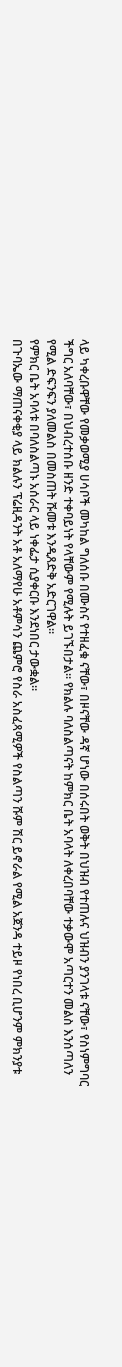ላይ ካቀረቡዋቸው የመቃወሚያ ሀሳቦች መካከል ግለሰቡ በሙስና የተዘፈቁ ናቸው፣ በዞናቸው ዳኛ ሆነው በሰሩበት ወቅት በህዝብ የተጠሉና ህዝብን ያንገላቱ ናቸው፣ የስነምግባር ችግር አለባቸው፣ በህብረተሰቡ ዘንድ ተቀባይነት የላቸውም የሚሉት ይገኙበታል። የክልሉ ባለስልጣናት ከምክር ቤት አባላት ለቀረበባቸው ተቃውሞ አጣርተን መልስ እንሰጣለን የሚል ድፍንፍን ያለመልስ በመስጠት ሹመቱ እንዲጸድቅ አድርገዋል።
የምክር ቤት አባላቱ በባለስልጣኑ አሰራር ላይ ነቀፌታ ሲያቀርቡ እንደነበር ታውቋል።
በጉባኤው ማጠናቀቂያ ላይ ክልሉን ፕሬዚዳንት አቶ አለማየሁ አቶምሳን ጨምሮ የስራ አስፈጻሚዎች የስልጣን ሹም ሽር ይኖራል የሚል አጀንዳ ተይዞ የነበረ ቢሆንም ምክንያቱ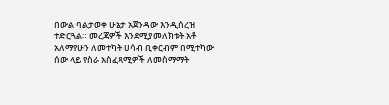በውል ባልታወቀ ሁኔታ አጀንዳው እንዲሰረዝ ተድርጓል። መረጃዎች እንደሚያመለክቱት አቶ አለማየሁን ለመተካት ሀሳብ ቢቀርብም በሚተካው ሰው ላይ የስራ አስፈጻሚዎች ለመስማማት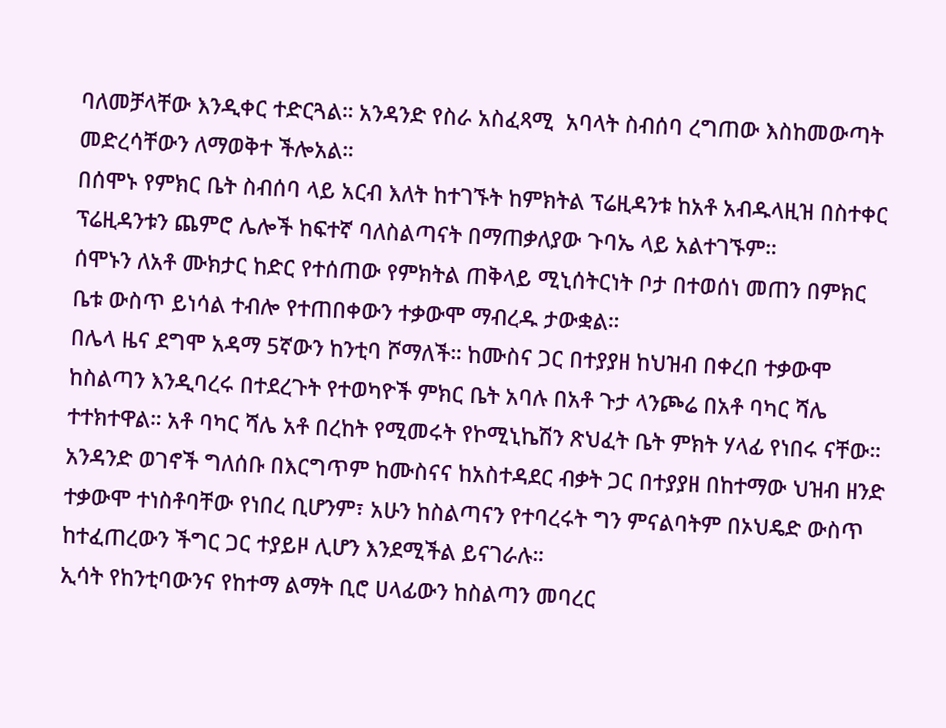ባለመቻላቸው እንዲቀር ተድርጓል። አንዳንድ የስራ አስፈጻሚ  አባላት ስብሰባ ረግጠው እስከመውጣት መድረሳቸውን ለማወቅተ ችሎአል።
በሰሞኑ የምክር ቤት ስብሰባ ላይ አርብ እለት ከተገኙት ከምክትል ፕሬዚዳንቱ ከአቶ አብዱላዚዝ በስተቀር ፕሬዚዳንቱን ጨምሮ ሌሎች ከፍተኛ ባለስልጣናት በማጠቃለያው ጉባኤ ላይ አልተገኙም።
ሰሞኑን ለአቶ ሙክታር ከድር የተሰጠው የምክትል ጠቅላይ ሚኒሰትርነት ቦታ በተወሰነ መጠን በምክር ቤቱ ውስጥ ይነሳል ተብሎ የተጠበቀውን ተቃውሞ ማብረዱ ታውቋል።
በሌላ ዜና ደግሞ አዳማ 5ኛውን ከንቲባ ሾማለች። ከሙስና ጋር በተያያዘ ከህዝብ በቀረበ ተቃውሞ ከስልጣን እንዲባረሩ በተደረጉት የተወካዮች ምክር ቤት አባሉ በአቶ ጉታ ላንጮሬ በአቶ ባካር ሻሌ ተተክተዋል። አቶ ባካር ሻሌ አቶ በረከት የሚመሩት የኮሚኒኬሽን ጽህፈት ቤት ምክት ሃላፊ የነበሩ ናቸው።
አንዳንድ ወገኖች ግለሰቡ በእርግጥም ከሙስናና ከአስተዳደር ብቃት ጋር በተያያዘ በከተማው ህዝብ ዘንድ ተቃውሞ ተነስቶባቸው የነበረ ቢሆንም፣ አሁን ከስልጣናን የተባረሩት ግን ምናልባትም በኦህዴድ ውስጥ ከተፈጠረውን ችግር ጋር ተያይዞ ሊሆን እንደሚችል ይናገራሉ።
ኢሳት የከንቲባውንና የከተማ ልማት ቢሮ ሀላፊውን ከስልጣን መባረር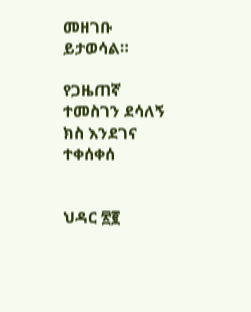መዘገቡ ይታወሳል።

የጋዜጠኛ ተመስገን ደሳለኝ ክስ እንደገና ተቀሰቀሰ


ህዳር ፳፪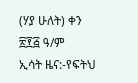(ሃያ ሁለት) ቀን ፳፻፭ ዓ/ም
ኢሳት ዜና:-የፍትህ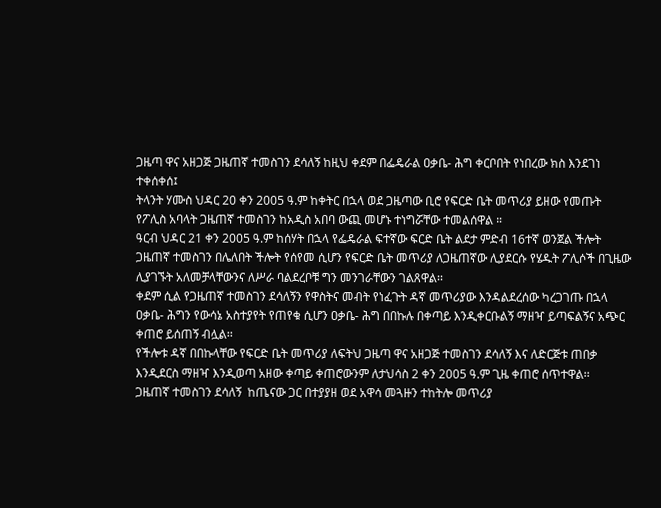ጋዜጣ ዋና አዘጋጅ ጋዜጠኛ ተመስገን ደሳለኝ ከዚህ ቀደም በፌዴራል ዐቃቤ- ሕግ ቀርቦበት የነበረው ክስ እንደገነ ተቀሰቀሰ፤
ትላንት ሃሙስ ህዳር 20 ቀን 2005 ዓ.ም ከቀትር በኋላ ወደ ጋዜጣው ቢሮ የፍርድ ቤት መጥሪያ ይዘው የመጡት የፖሊስ አባላት ጋዜጠኛ ተመስገን ከአዲስ አበባ ውጪ መሆኑ ተነግሯቸው ተመልሰዋል ።
ዓርብ ህዳር 21 ቀን 2005 ዓ.ም ከሰሃት በኋላ የፌዴራል ፍተኛው ፍርድ ቤት ልደታ ምድብ 16ተኛ ወንጀል ችሎት ጋዜጠኛ ተመስገን በሌለበት ችሎት የሰየመ ሲሆን የፍርድ ቤት መጥሪያ ለጋዜጠኛው ሊያደርሱ የሄዱት ፖሊሶች በጊዜው ሊያገኙት አለመቻላቸውንና ለሥራ ባልደረቦቹ ግን መንገራቸውን ገልጸዋል፡፡
ቀደም ሲል የጋዜጠኛ ተመስገን ደሳለኝን የዋስትና መብት የነፈጉት ዳኛ መጥሪያው እንዳልደረሰው ካረጋገጡ በኋላ ዐቃቤ- ሕግን የውሳኔ አስተያየት የጠየቁ ሲሆን ዐቃቤ- ሕግ በበኩሉ በቀጣይ እንዲቀርቡልኝ ማዘዣ ይጣፍልኝና አጭር ቀጠሮ ይሰጠኝ ብሏል፡፡
የችሎቱ ዳኛ በበኩላቸው የፍርድ ቤት መጥሪያ ለፍትህ ጋዜጣ ዋና አዘጋጅ ተመስገን ደሳለኝ እና ለድርጅቱ ጠበቃ እንዲደርስ ማዘዣ እንዲወጣ አዘው ቀጣይ ቀጠሮውንም ለታህሳስ 2 ቀን 2005 ዓ.ም ጊዜ ቀጠሮ ሰጥተዋል፡፡
ጋዜጠኛ ተመስገን ደሳለኝ  ከጤናው ጋር በተያያዘ ወደ አዋሳ መጓዙን ተከትሎ መጥሪያ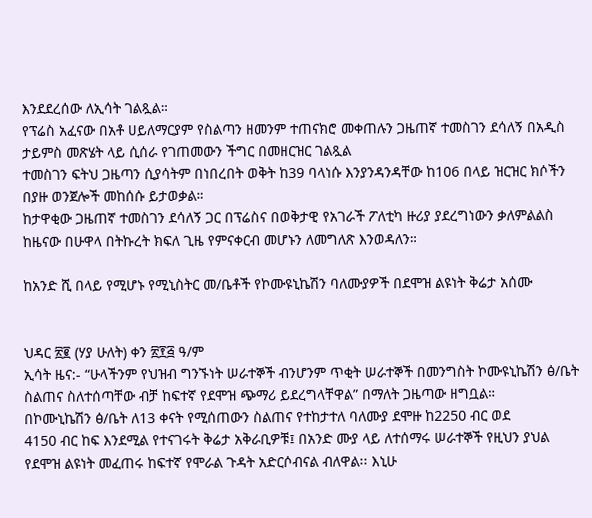እንደደረሰው ለኢሳት ገልጿል።
የፕሬስ አፈናው በአቶ ሀይለማርያም የስልጣን ዘመንም ተጠናክሮ መቀጠሉን ጋዜጠኛ ተመስገን ደሳለኝ በአዲስ ታይምስ መጽሄት ላይ ሲሰራ የገጠመውን ችግር በመዘርዝር ገልጿል
ተመስገን ፍትህ ጋዜጣን ሲያሳትም በነበረበት ወቅት ከ39 ባላነሱ እንያንዳንዳቸው ከ106 በላይ ዝርዝር ክሶችን በያዙ ወንጀሎች መከሰሱ ይታወቃል።
ከታዋቂው ጋዜጠኛ ተመስገን ደሳለኝ ጋር በፕሬስና በወቅታዊ የአገራች ፖለቲካ ዙሪያ ያደረግነውን ቃለምልልስ ከዜናው በሁዋላ በትኩረት ክፍለ ጊዜ የምናቀርብ መሆኑን ለመግለጽ እንወዳለን።

ከአንድ ሺ በላይ የሚሆኑ የሚኒስትር መ/ቤቶች የኮሙዩኒኬሽን ባለሙያዎች በደሞዝ ልዩነት ቅሬታ አሰሙ


ህዳር ፳፪ (ሃያ ሁለት) ቀን ፳፻፭ ዓ/ም
ኢሳት ዜና:- “ሁላችንም የህዝብ ግንኙነት ሠራተኞች ብንሆንም ጥቂት ሠራተኞች በመንግስት ኮሙዩኒኬሽን ፅ/ቤት ስልጠና ስለተሰጣቸው ብቻ ከፍተኛ የደሞዝ ጭማሪ ይደረግላቸዋል” በማለት ጋዜጣው ዘግቧል።
በኮሙኒኬሽን ፅ/ቤት ለ13 ቀናት የሚሰጠውን ስልጠና የተከታተለ ባለሙያ ደሞዙ ከ2250 ብር ወደ
4150 ብር ከፍ እንደሚል የተናገሩት ቅሬታ አቅራቢዎቹ፤ በአንድ ሙያ ላይ ለተሰማሩ ሠራተኞች የዚህን ያህል የደሞዝ ልዩነት መፈጠሩ ከፍተኛ የሞራል ጉዳት አድርሶብናል ብለዋል፡፡ እኒሁ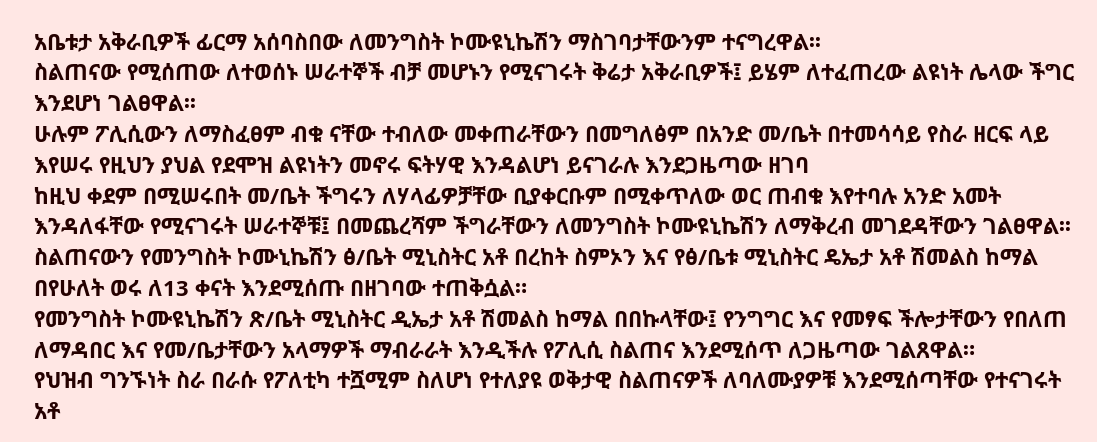አቤቱታ አቅራቢዎች ፊርማ አሰባስበው ለመንግስት ኮሙዩኒኬሽን ማስገባታቸውንም ተናግረዋል፡፡
ስልጠናው የሚሰጠው ለተወሰኑ ሠራተኞች ብቻ መሆኑን የሚናገሩት ቅሬታ አቅራቢዎች፤ ይሄም ለተፈጠረው ልዩነት ሌላው ችግር እንደሆነ ገልፀዋል፡፡
ሁሉም ፖሊሲውን ለማስፈፀም ብቁ ናቸው ተብለው መቀጠራቸውን በመግለፅም በአንድ መ/ቤት በተመሳሳይ የስራ ዘርፍ ላይ እየሠሩ የዚህን ያህል የደሞዝ ልዩነትን መኖሩ ፍትሃዊ እንዳልሆነ ይናገራሉ እንደጋዜጣው ዘገባ
ከዚህ ቀደም በሚሠሩበት መ/ቤት ችግሩን ለሃላፊዎቻቸው ቢያቀርቡም በሚቀጥለው ወር ጠብቁ እየተባሉ አንድ አመት እንዳለፋቸው የሚናገሩት ሠራተኞቹ፤ በመጨረሻም ችግራቸውን ለመንግስት ኮሙዩኒኬሽን ለማቅረብ መገደዳቸውን ገልፀዋል፡፡
ስልጠናውን የመንግስት ኮሙኒኬሽን ፅ/ቤት ሚኒስትር አቶ በረከት ስምኦን እና የፅ/ቤቱ ሚኒስትር ዴኤታ አቶ ሽመልስ ከማል በየሁለት ወሩ ለ13 ቀናት እንደሚሰጡ በዘገባው ተጠቅሷል።
የመንግስት ኮሙዩኒኬሽን ጽ/ቤት ሚኒስትር ዲኤታ አቶ ሽመልስ ከማል በበኩላቸው፤ የንግግር እና የመፃፍ ችሎታቸውን የበለጠ ለማዳበር እና የመ/ቤታቸውን አላማዎች ማብራራት እንዲችሉ የፖሊሲ ስልጠና እንደሚሰጥ ለጋዜጣው ገልጸዋል።
የህዝብ ግንኙነት ስራ በራሱ የፖለቲካ ተሿሚም ስለሆነ የተለያዩ ወቅታዊ ስልጠናዎች ለባለሙያዎቹ እንደሚሰጣቸው የተናገሩት አቶ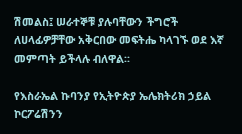ሽመልስ፤ ሠራተኞቹ ያሉባቸውን ችግሮች ለሀላፊዎቻቸው አቅርበው መፍትሔ ካላገኙ ወደ እኛ መምጣት ይችላሉ ብለዋል፡፡

የእስራኤል ኩባንያ የኢትዮጵያ ኤሌክትሪክ ኃይል ኮርፖሬሽንን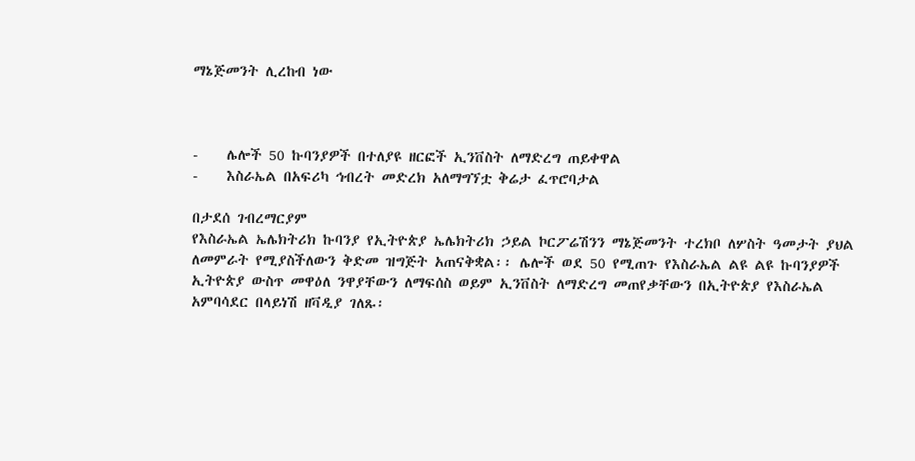ማኔጅመንት ሊረከብ ነው



-    ሌሎች 50 ኩባንያዎች በተለያዩ ዘርፎች ኢንቨስት ለማድረግ ጠይቀዋል
-    እስራኤል በአፍሪካ ኅብረት መድረክ አለማግኘቷ ቅሬታ ፈጥሮባታል

በታደሰ ገብረማርያም
የእስራኤል ኤሌክትሪክ ኩባንያ የኢትዮጵያ ኤሌክትሪክ ኃይል ኮርፖሬሽንን ማኔጅመንት ተረክቦ ለሦስት ዓመታት ያህል ለመምራት የሚያስችለውን ቅድመ ዝግጅት አጠናቅቋል፡፡ ሌሎች ወደ 50 የሚጠጉ የእስራኤል ልዩ ልዩ ኩባንያዎች ኢትዮጵያ ውስጥ መዋዕለ ንዋያቸውን ለማፍሰስ ወይም ኢንቨስት ለማድረግ መጠየቃቸውን በኢትዮጵያ የእስራኤል አምባሳደር በላይነሽ ዘቫዲያ ገለጹ፡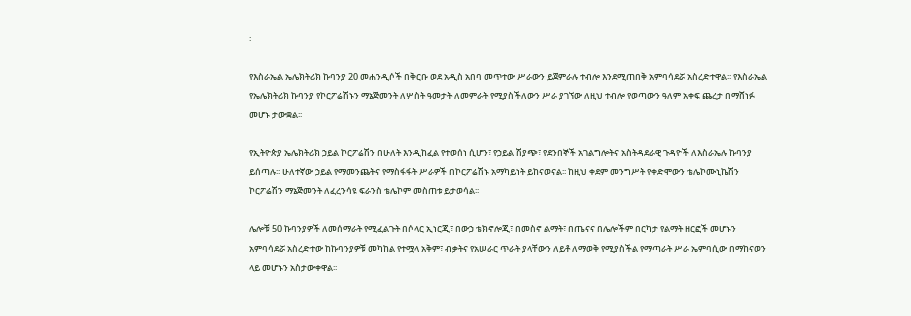፡

የእስራኤል ኤሌክትሪክ ኩባንያ 20 መሐንዲሶች በቅርቡ ወደ አዲስ አበባ መጥተው ሥራውን ይጀምራሉ ተብሎ እንደሚጠበቅ አምባሳደሯ አስረድተዋል፡፡ የእስራኤል የኤሌክትሪክ ኩባንያ የኮርፖሬሽኑን ማኔጅመንት ለሦስት ዓመታት ለመምራት የሚያስችለውን ሥራ ያገኘው ለዚህ ተብሎ የወጣውን ዓለም አቀፍ ጨረታ በማሸነፉ መሆኑ ታውቋል፡፡

የኢትዮጵያ ኤሌክትሪክ ኃይል ኮርፖሬሽን በሁለት እንዲከፈል የተወሰነ ሲሆን፣ የኃይል ሽያጭ፣ የደንበኞች አገልግሎትና አስትዳደራዊ ጉዳዮች ለእስራኤሉ ኩባንያ ይሰጣሉ፡፡ ሁለተኛው ኃይል የማመንጨትና የማስፋፋት ሥራዎች በኮርፖሬሽኑ አማካይነት ይከናወናል፡፡ ከዚህ ቀደም መንግሥት የቀድሞውን ቴሌኮሙኒኬሽን ኮርፖሬሽን ማኔጅመንት ለፈረንሳዩ ፍራንስ ቴሌኮም መስጠቱ ይታወሳል፡፡

ሌሎቹ 50 ኩባንያዎች ለመሰማራት የሚፈልጉት በሶላር ኢነርጂ፣ በውኃ ቴክኖሎጂ፣ በመስኖ ልማት፣ በጤናና በሌሎችም በርካታ የልማት ዘርፎች መሆኑን አምባሳደሯ አስረድተው ከኩባንያዎቹ መካከል የተሟላ አቅም፣ ብቃትና የአሠራር ጥራት ያላቸውን ለይቶ ለማወቅ የሚያስችል የማጣራት ሥራ ኤምባሲው በማከናወን ላይ መሆኑን አስታውቀዋል፡፡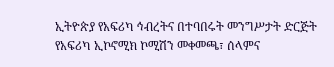ኢትዮጵያ የአፍሪካ ኅብረትና በተባበሩት መንግሥታት ድርጅት የአፍሪካ ኢኮኖሚክ ኮሚሽን መቀመጫ፣ ሰላምና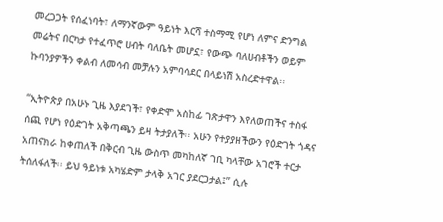መረጋጋት የሰፈነባት፣ ለማንኛውም ዓይነት እርሻ ተስማሚ የሆነ ለምና ድንግል መሬትና በርካታ የተፈጥሮ ሀብት ባለቤት መሆኗ፣ የውጭ ባለሀብቶችን ወይም ኩባንያዎችን ቀልብ ለመሳብ መቻሉን አምባሳደር በላይነሽ አስረድተዋል፡፡

“ኢትዮጵያ በአሁኑ ጊዜ እያደገች፣ የቀድሞ አስከፊ ገጽታዋን እየለወጠችና ተስፋ ሰጪ የሆነ የዕድገት አቅጣጫን ይዛ ትታያለች፡፡ አሁን የተያያዘችውን የዕድገት ጎዳና አጠናክራ ከቀጠለች በቅርብ ጊዜ ውስጥ መካከለኛ ገቢ ካላቸው አገሮች ተርታ ትሰለፋለች፡፡ ይህ ዓይነቱ አካሄድም ታላቅ አገር ያደርጋታል፤” ሲሉ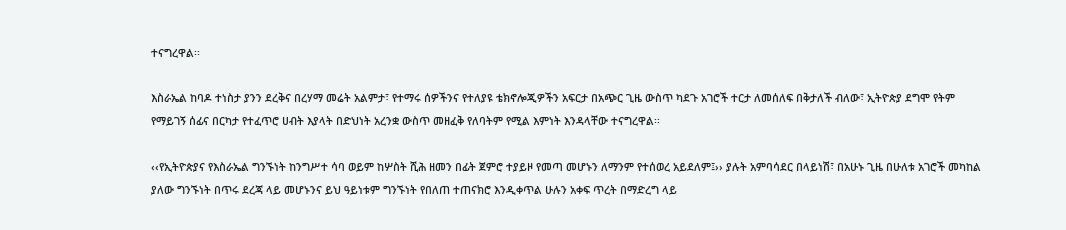ተናግረዋል፡፡

እስራኤል ከባዶ ተነስታ ያንን ደረቅና በረሃማ መሬት አልምታ፣ የተማሩ ሰዎችንና የተለያዩ ቴክኖሎጂዎችን አፍርታ በአጭር ጊዜ ውስጥ ካደጉ አገሮች ተርታ ለመሰለፍ በቅታለች ብለው፣ ኢትዮጵያ ደግሞ የትም የማይገኝ ሰፊና በርካታ የተፈጥሮ ሀብት እያላት በድህነት አረንቋ ውስጥ መዘፈቅ የለባትም የሚል እምነት እንዳላቸው ተናግረዋል፡፡

‹‹የኢትዮጵያና የእስራኤል ግንኙነት ከንግሥተ ሳባ ወይም ከሦስት ሺሕ ዘመን በፊት ጀምሮ ተያይዞ የመጣ መሆኑን ለማንም የተሰወረ አይደለም፤›› ያሉት አምባሳደር በላይነሽ፣ በአሁኑ ጊዜ በሁለቱ አገሮች መካከል ያለው ግንኙነት በጥሩ ደረጃ ላይ መሆኑንና ይህ ዓይነቱም ግንኙነት የበለጠ ተጠናክሮ እንዲቀጥል ሁሉን አቀፍ ጥረት በማድረግ ላይ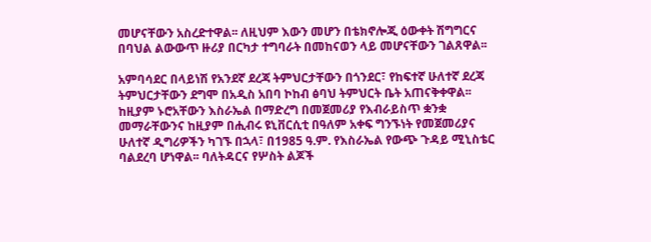መሆናቸውን አስረድተዋል፡፡ ለዚህም እውን መሆን በቴክኖሎጂ ዕውቀት ሽግግርና በባህል ልውውጥ ዙሪያ በርካታ ተግባራት በመከናወን ላይ መሆናቸውን ገልጸዋል፡፡

አምባሳደር በላይነሽ የአንደኛ ደረጃ ትምህርታቸውን በጎንደር፣ የከፍተኛ ሁለተኛ ደረጃ ትምህርታቸውን ደግሞ በአዲስ አበባ ኮከብ ፅባህ ትምህርት ቤት አጠናቅቀዋል፡፡ ከዚያም ኑሮአቸውን እስራኤል በማድረግ በመጀመሪያ የእብራይስጥ ቋንቋ መማራቸውንና ከዚያም በሒብሩ ዩኒቨርሲቲ በዓለም አቀፍ ግንኙነት የመጀመሪያና ሁለተኛ ዲግሪዎችን ካገኙ በኋላ፣ በ1985 ዓ.ም. የእስራኤል የውጭ ጉዳይ ሚኒስቴር ባልደረባ ሆነዋል፡፡ ባለትዳርና የሦስት ልጆች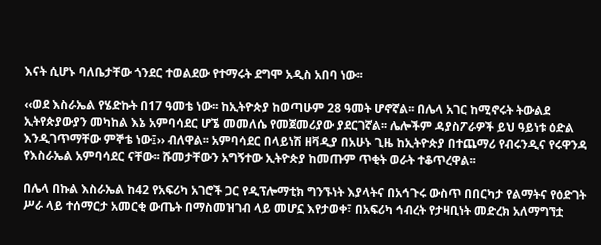እናት ሲሆኑ ባለቤታቸው ጎንደር ተወልደው የተማሩት ደግሞ አዲስ አበባ ነው፡፡

‹‹ወደ እስራኤል የሄድኩት በ17 ዓመቴ ነው፡፡ ከኢትዮጵያ ከወጣሁም 28 ዓመት ሆኖኛል፡፡ በሌላ አገር ከሚኖሩት ትውልደ ኢትየጵያውያን መካከል እኔ አምባሳደር ሆኜ መመለሴ የመጀመሪያው ያደርገኛል፡፡ ሌሎችም ዳያስፖራዎች ይህ ዓይነቱ ዕድል እንዲገጥማቸው ምኞቴ ነው፤›› ብለዋል፡፡ አምባሳደር በላይነሽ ዘቫዲያ በአሁኑ ጊዜ ከኢትዮጵያ በተጨማሪ የብሩንዲና የሩዋንዳ የእስራኤል አምባሳደር ናቸው፡፡ ሹመታቸውን አግኝተው ኢትዮጵያ ከመጡም ጥቂት ወራት ተቆጥረዋል፡፡

በሌላ በኩል እስራኤል ከ42 የአፍሪካ አገሮች ጋር የዲፕሎማቲክ ግንኙነት እያላትና በአኅጉሩ ውስጥ በበርካታ የልማትና የዕድገት ሥራ ላይ ተሰማርታ አመርቂ ውጤት በማስመዝገብ ላይ መሆኗ እየታወቀ፣ በአፍሪካ ኅብረት የታዛቢነት መድረክ አለማግኘቷ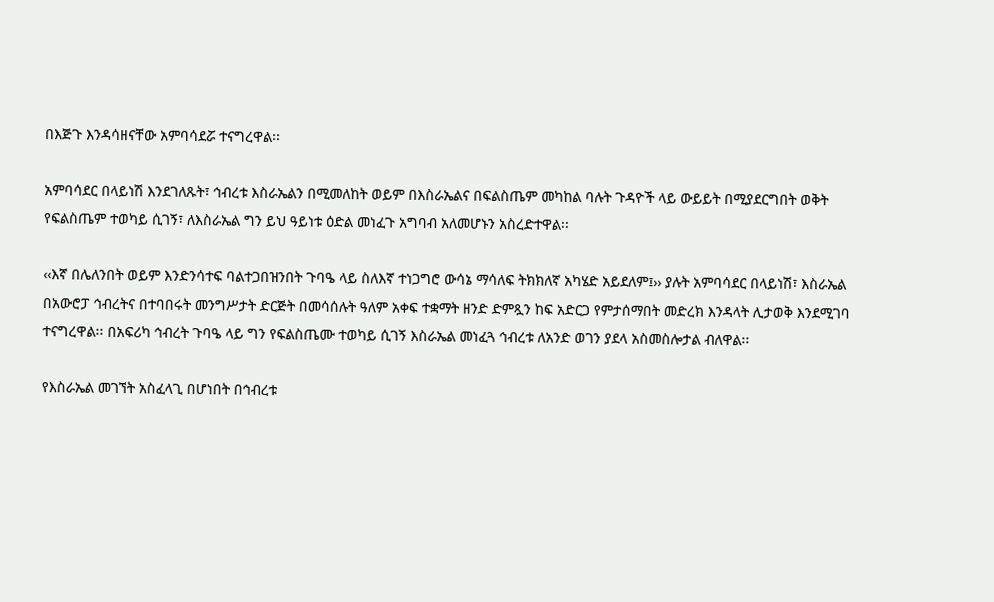በእጅጉ እንዳሳዘናቸው አምባሳደሯ ተናግረዋል፡፡

አምባሳደር በላይነሽ እንደገለጹት፣ ኅብረቱ እስራኤልን በሚመለከት ወይም በእስራኤልና በፍልስጤም መካከል ባሉት ጉዳዮች ላይ ውይይት በሚያደርግበት ወቅት የፍልስጤም ተወካይ ሲገኝ፣ ለእስራኤል ግን ይህ ዓይነቱ ዕድል መነፈጉ አግባብ አለመሆኑን አስረድተዋል፡፡

‹‹እኛ በሌለንበት ወይም እንድንሳተፍ ባልተጋበዝንበት ጉባዔ ላይ ስለእኛ ተነጋግሮ ውሳኔ ማሳለፍ ትክክለኛ አካሄድ አይደለም፤›› ያሉት አምባሳደር በላይነሽ፣ እስራኤል በአውሮፓ ኅብረትና በተባበሩት መንግሥታት ድርጅት በመሳሰሉት ዓለም አቀፍ ተቋማት ዘንድ ድምጿን ከፍ አድርጋ የምታሰማበት መድረክ እንዳላት ሊታወቅ እንደሚገባ ተናግረዋል፡፡ በአፍሪካ ኅብረት ጉባዔ ላይ ግን የፍልስጤሙ ተወካይ ሲገኝ እስራኤል መነፈጓ ኅብረቱ ለአንድ ወገን ያደላ አስመስሎታል ብለዋል፡፡

የእስራኤል መገኘት አስፈላጊ በሆነበት በኅብረቱ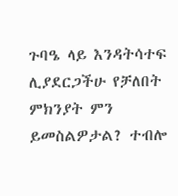ጉባዔ ላይ እንዳትሳተፍ ሊያደርጋችሁ የቻለበት ምክንያት ምን ይመስልዎታል? ተብሎ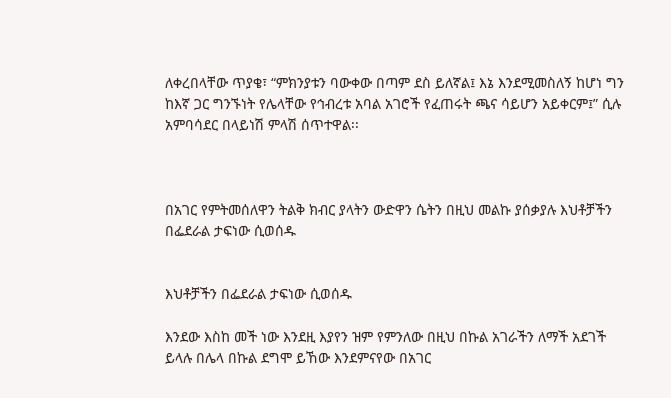ለቀረበላቸው ጥያቄ፣ “ምክንያቱን ባውቀው በጣም ደስ ይለኛል፤ እኔ እንደሚመስለኝ ከሆነ ግን ከእኛ ጋር ግንኙነት የሌላቸው የኅብረቱ አባል አገሮች የፈጠሩት ጫና ሳይሆን አይቀርም፤” ሲሉ አምባሳደር በላይነሽ ምላሽ ሰጥተዋል፡፡



በአገር የምትመሰለዋን ትልቅ ክብር ያላትን ውድዋን ሴትን በዚህ መልኩ ያሰቃያሉ እህቶቻችን በፌደራል ታፍነው ሲወሰዱ


እህቶቻችን በፌደራል ታፍነው ሲወሰዱ

እንደው እስከ መች ነው እንደዚ እያየን ዝም የምንለው በዚህ በኩል አገራችን ለማች አደገች ይላሉ በሌላ በኩል ደግሞ ይኸው እንደምናየው በአገር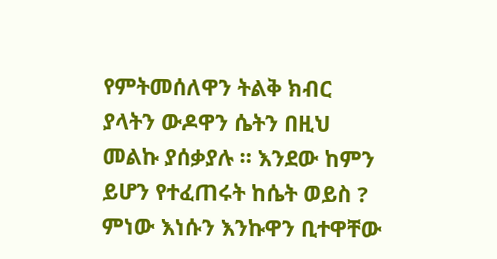የምትመሰለዋን ትልቅ ክብር ያላትን ውዶዋን ሴትን በዚህ መልኩ ያሰቃያሉ ። እንደው ከምን ይሆን የተፈጠሩት ከሴት ወይስ ? ምነው እነሱን እንኩዋን ቢተዋቸው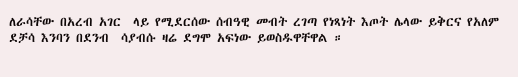ለራሳቸው በአረብ አገር  ላይ የሚደርሰው ሰብዓዊ መብት ረገጣ የነጻነት እጦት ሌላው ይቅርና የአለም ደቻሳ እንባን በደንብ  ሳያብሱ ዛሬ ደግሞ አፍነው ይወስዱዋቸዋል ።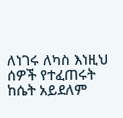ለነገሩ ለካስ እነዚህ ሰዎች የተፈጠሩት ከሴት አይደለም